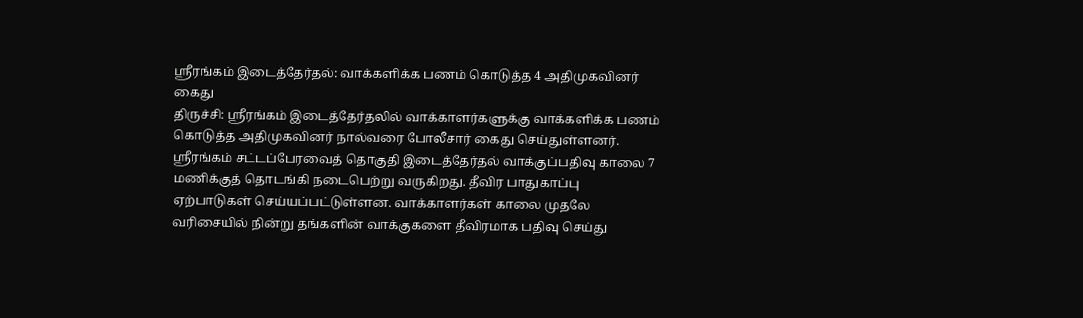ஸ்ரீரங்கம் இடைத்தேர்தல்: வாக்களிக்க பணம் கொடுத்த 4 அதிமுகவினர் கைது
திருச்சி: ஸ்ரீரங்கம் இடைத்தேர்தலில் வாக்காளர்களுக்கு வாக்களிக்க பணம் கொடுத்த அதிமுகவினர் நால்வரை போலீசார் கைது செய்துள்ளனர்.
ஸ்ரீரங்கம் சட்டப்பேரவைத் தொகுதி இடைத்தேர்தல் வாக்குப்பதிவு காலை 7 மணிக்குத் தொடங்கி நடைபெற்று வருகிறது. தீவிர பாதுகாப்பு ஏற்பாடுகள் செய்யப்பட்டுள்ளன. வாக்காளர்கள் காலை முதலே வரிசையில் நின்று தங்களின் வாக்குகளை தீவிரமாக பதிவு செய்து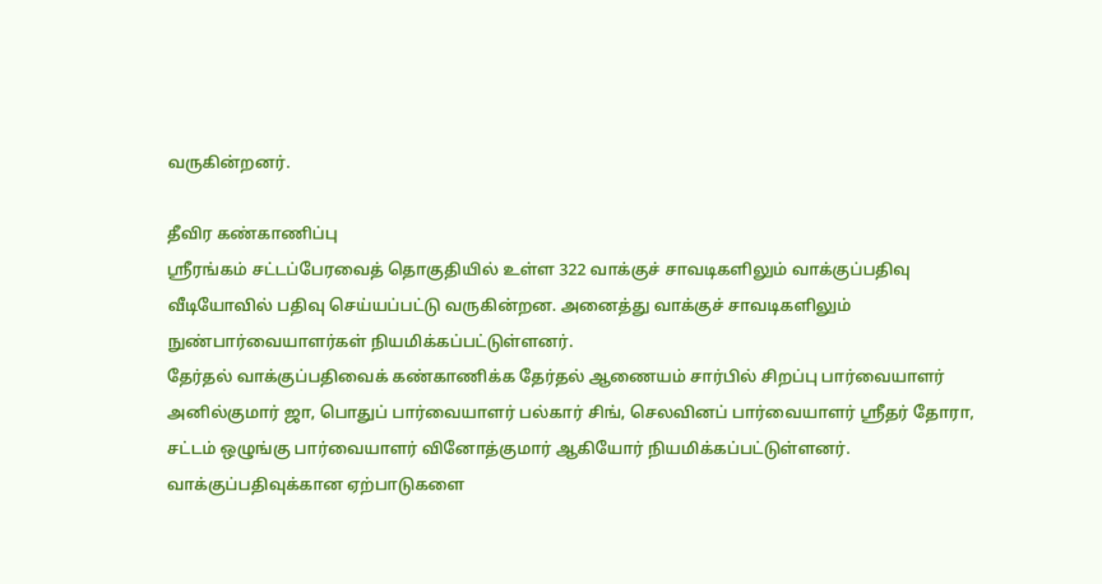வருகின்றனர்.

தீவிர கண்காணிப்பு
ஸ்ரீரங்கம் சட்டப்பேரவைத் தொகுதியில் உள்ள 322 வாக்குச் சாவடிகளிலும் வாக்குப்பதிவு வீடியோவில் பதிவு செய்யப்பட்டு வருகின்றன. அனைத்து வாக்குச் சாவடிகளிலும் நுண்பார்வையாளர்கள் நியமிக்கப்பட்டுள்ளனர்.
தேர்தல் வாக்குப்பதிவைக் கண்காணிக்க தேர்தல் ஆணையம் சார்பில் சிறப்பு பார்வையாளர் அனில்குமார் ஜா, பொதுப் பார்வையாளர் பல்கார் சிங், செலவினப் பார்வையாளர் ஸ்ரீதர் தோரா, சட்டம் ஒழுங்கு பார்வையாளர் வினோத்குமார் ஆகியோர் நியமிக்கப்பட்டுள்ளனர்.
வாக்குப்பதிவுக்கான ஏற்பாடுகளை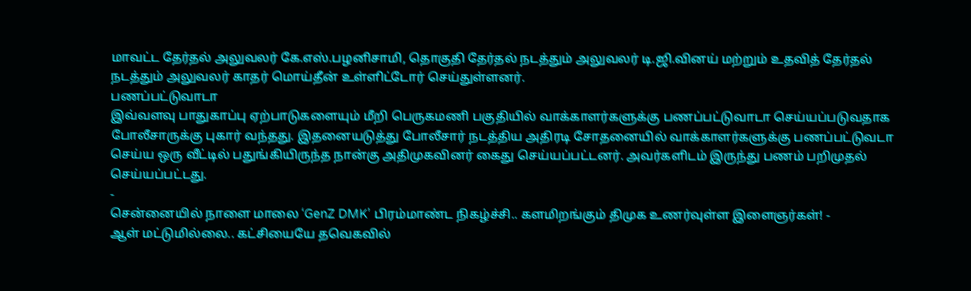மாவட்ட தேர்தல் அலுவலர் கே.எஸ்.பழனிசாமி, தொகுதி தேர்தல் நடத்தும் அலுவலர் டி.ஜி.வினய் மற்றும் உதவித் தேர்தல் நடத்தும் அலுவலர் காதர் மொய்தீன் உள்ளிட்டோர் செய்துள்ளனர்.
பணப்பட்டுவாடா
இவ்வளவு பாதுகாப்பு ஏற்பாடுகளையும் மீறி பெருகமணி பகுதியில் வாக்காளர்களுக்கு பணப்பட்டுவாடா செய்யப்படுவதாக போலீசாருக்கு புகார் வந்தது. இதனையடுத்து போலீசார் நடத்திய அதிரடி சோதனையில் வாக்காளர்களுக்கு பணப்பட்டுவடா செய்ய ஒரு வீட்டில் பதுங்கியிருந்த நான்கு அதிமுகவினர் கைது செய்யப்பட்டனர். அவர்களிடம் இருந்து பணம் பறிமுதல் செய்யப்பட்டது.
-
சென்னையில் நாளை மாலை ‘GenZ DMK’ பிரம்மாண்ட நிகழ்ச்சி.. களமிறங்கும் திமுக உணர்வுள்ள இளைஞர்கள்! -
ஆள் மட்டுமில்லை.. கட்சியையே தவெகவில்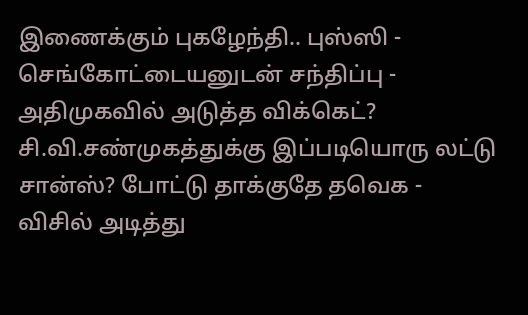இணைக்கும் புகழேந்தி.. புஸ்ஸி - செங்கோட்டையனுடன் சந்திப்பு -
அதிமுகவில் அடுத்த விக்கெட்? சி.வி.சண்முகத்துக்கு இப்படியொரு லட்டு சான்ஸ்? போட்டு தாக்குதே தவெக -
விசில் அடித்து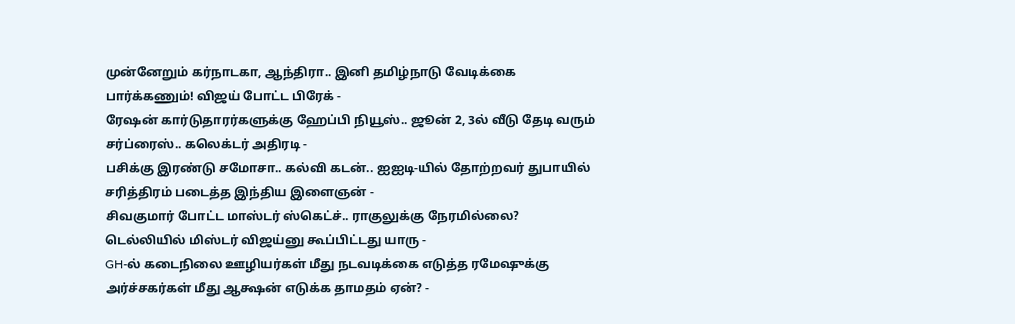முன்னேறும் கர்நாடகா, ஆந்திரா.. இனி தமிழ்நாடு வேடிக்கை பார்க்கணும்! விஜய் போட்ட பிரேக் -
ரேஷன் கார்டுதாரர்களுக்கு ஹேப்பி நியூஸ்.. ஜூன் 2, 3ல் வீடு தேடி வரும் சர்ப்ரைஸ்.. கலெக்டர் அதிரடி -
பசிக்கு இரண்டு சமோசா.. கல்வி கடன்.. ஐஐடி-யில் தோற்றவர் துபாயில் சரித்திரம் படைத்த இந்திய இளைஞன் -
சிவகுமார் போட்ட மாஸ்டர் ஸ்கெட்ச்.. ராகுலுக்கு நேரமில்லை? டெல்லியில் மிஸ்டர் விஜய்னு கூப்பிட்டது யாரு -
GH-ல் கடைநிலை ஊழியர்கள் மீது நடவடிக்கை எடுத்த ரமேஷுக்கு அர்ச்சகர்கள் மீது ஆக்ஷன் எடுக்க தாமதம் ஏன்? -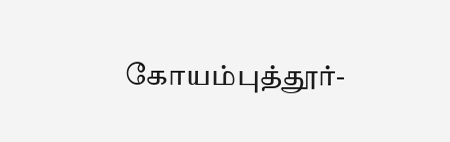கோயம்புத்தூர்-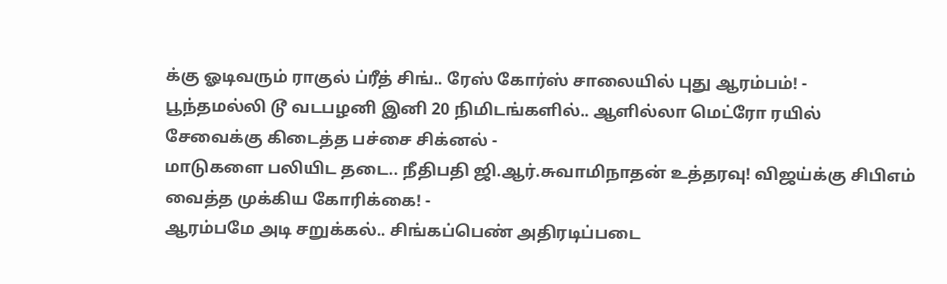க்கு ஓடிவரும் ராகுல் ப்ரீத் சிங்.. ரேஸ் கோர்ஸ் சாலையில் புது ஆரம்பம்! -
பூந்தமல்லி டூ வடபழனி இனி 20 நிமிடங்களில்.. ஆளில்லா மெட்ரோ ரயில் சேவைக்கு கிடைத்த பச்சை சிக்னல் -
மாடுகளை பலியிட தடை.. நீதிபதி ஜி.ஆர்.சுவாமிநாதன் உத்தரவு! விஜய்க்கு சிபிஎம் வைத்த முக்கிய கோரிக்கை! -
ஆரம்பமே அடி சறுக்கல்.. சிங்கப்பெண் அதிரடிப்படை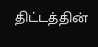திட்டத்தின்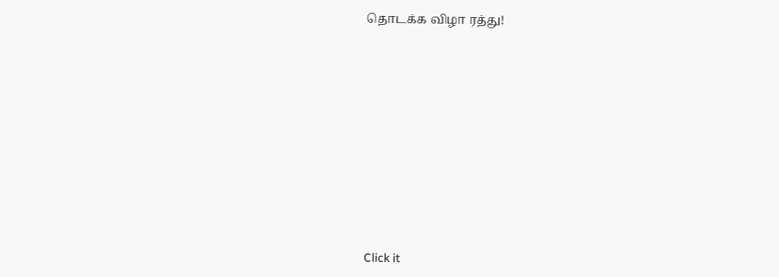தொடக்க விழா ரத்து!












Click it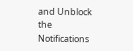and Unblock the Notifications